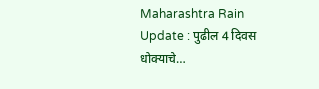Maharashtra Rain Update : पुढील 4 दिवस धोक्याचे…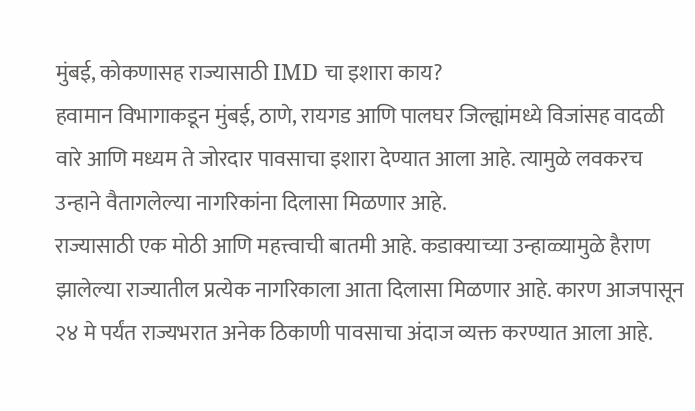मुंबई, कोकणासह राज्यासाठी IMD चा इशारा काय?
हवामान विभागाकडून मुंबई, ठाणे, रायगड आणि पालघर जिल्ह्यांमध्ये विजांसह वादळी वारे आणि मध्यम ते जोरदार पावसाचा इशारा देण्यात आला आहे. त्यामुळे लवकरच उन्हाने वैतागलेल्या नागरिकांना दिलासा मिळणार आहे.
राज्यासाठी एक मोठी आणि महत्त्वाची बातमी आहे. कडाक्याच्या उन्हाळ्यामुळे हैराण झालेल्या राज्यातील प्रत्येक नागरिकाला आता दिलासा मिळणार आहे. कारण आजपासून २४ मे पर्यंत राज्यभरात अनेक ठिकाणी पावसाचा अंदाज व्यक्त करण्यात आला आहे.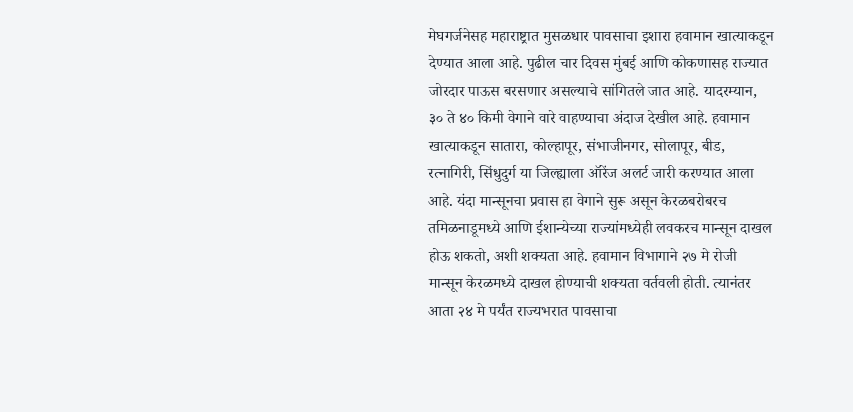मेघगर्जनेसह महाराष्ट्रात मुसळधार पावसाचा इशारा हवामान खात्याकडून देण्यात आला आहे. पुढील चार दिवस मुंबई आणि कोकणासह राज्यात जोरदार पाऊस बरसणार असल्याचे सांगितले जात आहे. यादरम्यान, ३० ते ४० किमी वेगाने वारे वाहण्याचा अंदाज देखील आहे. हवामान खात्याकडून सातारा, कोल्हापूर, संभाजीनगर, सोलापूर, बीड, रत्नागिरी, सिंधुदुर्ग या जिल्ह्याला ऑरेंज अलर्ट जारी करण्यात आला आहे. यंदा मान्सूनचा प्रवास हा वेगाने सुरू असून केरळबरोबरच तमिळनाडूमध्ये आणि ईशान्येच्या राज्यांमध्येही लवकरच मान्सून दाखल होऊ शकतो, अशी शक्यता आहे. हवामान विभागाने २७ मे रोजी मान्सून केरळमध्ये दाखल होण्याची शक्यता वर्तवली होती. त्यानंतर आता २४ मे पर्यंत राज्यभरात पावसाचा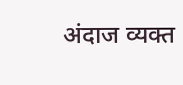अंदाज व्यक्त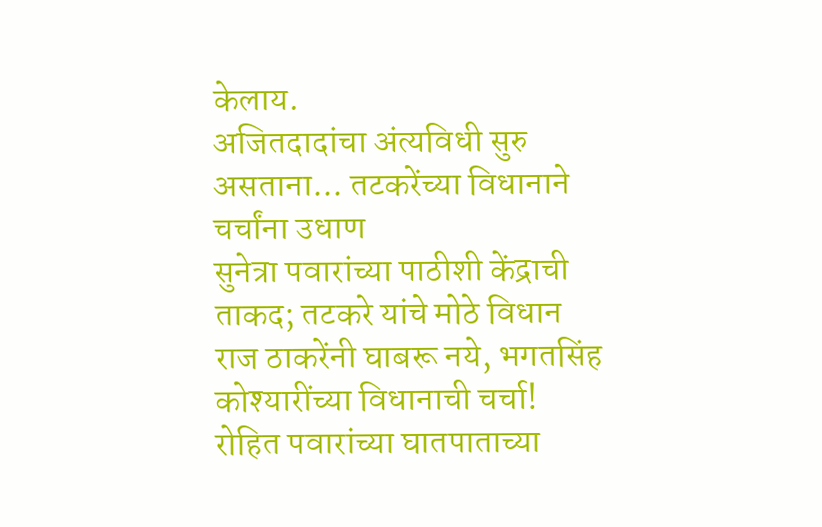केलाय.
अजितदादांचा अंत्यविधी सुरु असताना... तटकरेंच्या विधानाने चर्चांना उधाण
सुनेत्रा पवारांच्या पाठीशी केंद्राची ताकद; तटकरे यांचे मोठे विधान
राज ठाकरेंनी घाबरू नये, भगतसिंह कोश्यारींच्या विधानाची चर्चा!
रोहित पवारांच्या घातपाताच्या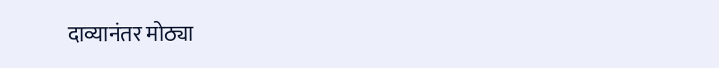दाव्यानंतर मोठ्या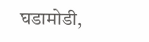घडामोडी,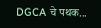DGCA चे पथक...